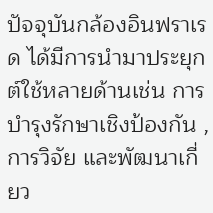ปัจจุบันกล้องอินฟราเรด ได้มีการนำมาประยุกต์ใช้หลายด้านเช่น การบำรุงรักษาเชิงป้องกัน ,การวิจัย และพัฒนาเกี่ยว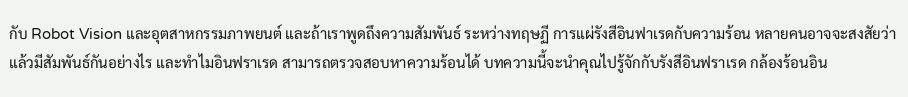กับ Robot Vision และอุตสาหกรรมภาพยนต์ และถ้าเราพูดถึงความสัมพันธ์ ระหว่างทฤษฏี การแผ่รังสีอินฟาเรดกับความร้อน หลายคนอาจจะสงสัยว่าแล้วมีสัมพันธ์กันอย่างไร และทำไมอินฟราเรด สามารถตรวจสอบหาความร้อนได้ บทความนี้จะนำคุณไปรู้จักกับรังสีอินฟราเรด กล้องร้อนอิน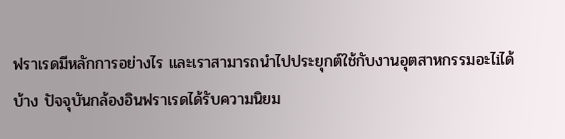ฟราเรดมีหลักการอย่างไร และเราสามารถนำไปประยุกต์ใช้กับงานอุตสาหกรรมอะไiได้บ้าง ปัจจุบันกล้องอินฟราเรดได้รับความนิยม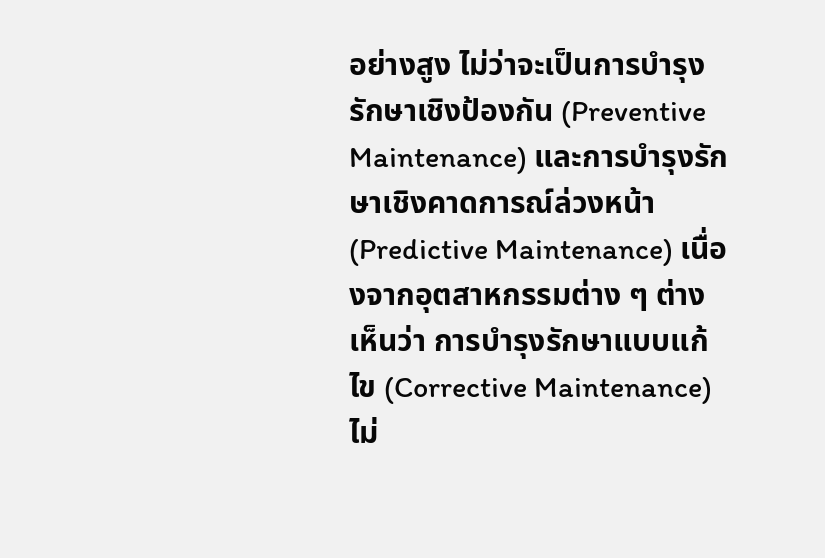อย่างสูง ไม่ว่าจะเป็นการบำรุงรักษาเชิงป้องกัน (Preventive Maintenance) และการบำรุงรักษาเชิงคาดการณ์ล่วงหน้า (Predictive Maintenance) เนื่องจากอุตสาหกรรมต่าง ๆ ต่างเห็นว่า การบำรุงรักษาแบบแก้ไข (Corrective Maintenance) ไม่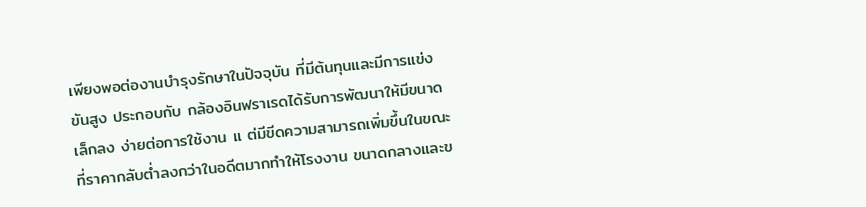เพียงพอต่องานบำรุงรักษาในปัจจุบัน ที่มีต้นทุนและมีการแข่งขันสูง ประกอบกับ กล้องอินฟราเรดได้รับการพัฒนาให้มีขนาดเล็กลง ง่ายต่อการใช้งาน แ ต่มีขีดความสามารถเพิ่มขึ้นในขณะที่ราคากลับต่ำลงกว่าในอดีตมากทำให้โรงงาน ขนาดกลางและข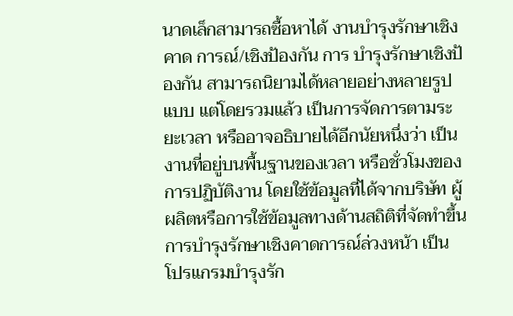นาดเล็กสามารถซื้อหาได้ งานบำรุงรักษาเชิงคาด การณ์/เชิงป้องกัน การ บำรุงรักษาเชิงป้องกัน สามารถนิยามได้หลายอย่างหลายรูปแบบ แต่โดยรวมแล้ว เป็นการจัดการตามระยะเวลา หรืออาจอธิบายได้อีกนัยหนึ่งว่า เป็นงานที่อยู่บนพื้นฐานของเวลา หรือชั่วโมงของการปฏิบัติงาน โดยใช้ข้อมูลที่ได้จากบริษัท ผู้ผลิตหรือการใช้ข้อมูลทางด้านสถิติที่จัดทำขึ้น การบำรุงรักษาเชิงคาดการณ์ล่วงหน้า เป็น โปรแกรมบำรุงรัก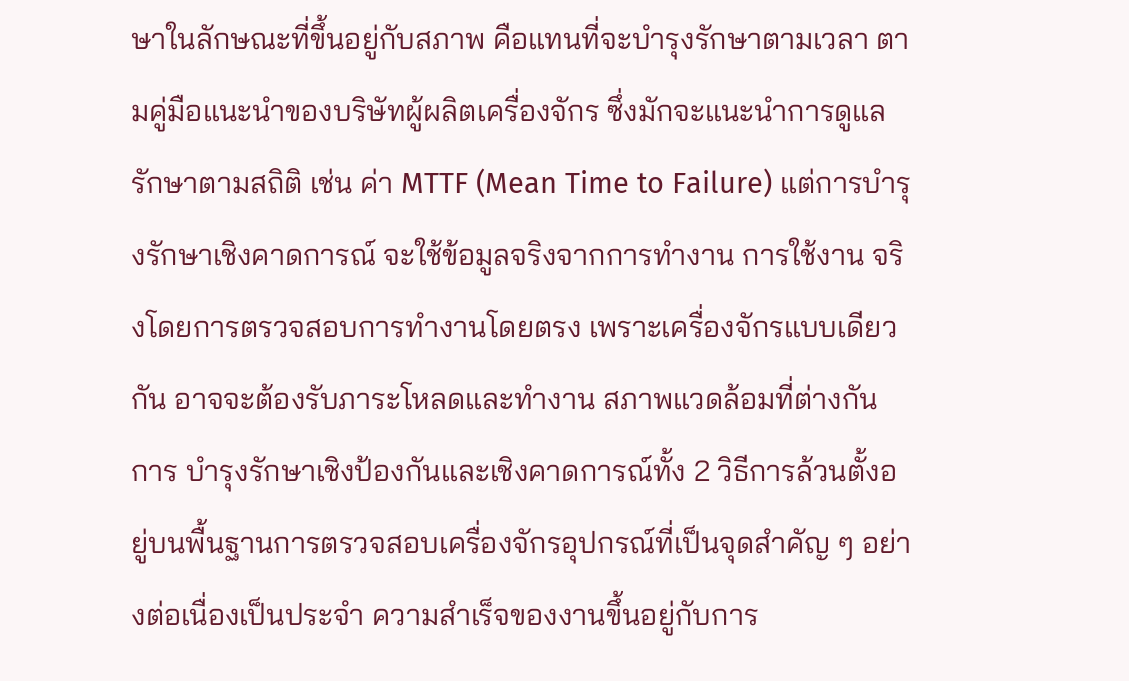ษาในลักษณะที่ขึ้นอยู่กับสภาพ คือแทนที่จะบำรุงรักษาตามเวลา ตามคู่มือแนะนำของบริษัทผู้ผลิตเครื่องจักร ซึ่งมักจะแนะนำการดูแลรักษาตามสถิติ เช่น ค่า MTTF (Mean Time to Failure) แต่การบำรุงรักษาเชิงคาดการณ์ จะใช้ข้อมูลจริงจากการทำงาน การใช้งาน จริงโดยการตรวจสอบการทำงานโดยตรง เพราะเครื่องจักรแบบเดียวกัน อาจจะต้องรับภาระโหลดและทำงาน สภาพแวดล้อมที่ต่างกัน การ บำรุงรักษาเชิงป้องกันและเชิงคาดการณ์ทั้ง 2 วิธีการล้วนตั้งอยู่บนพื้นฐานการตรวจสอบเครื่องจักรอุปกรณ์ที่เป็นจุดสำคัญ ๆ อย่างต่อเนื่องเป็นประจำ ความสำเร็จของงานขึ้นอยู่กับการ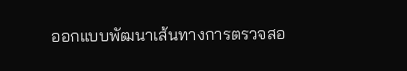ออกแบบพัฒนาเส้นทางการตรวจสอ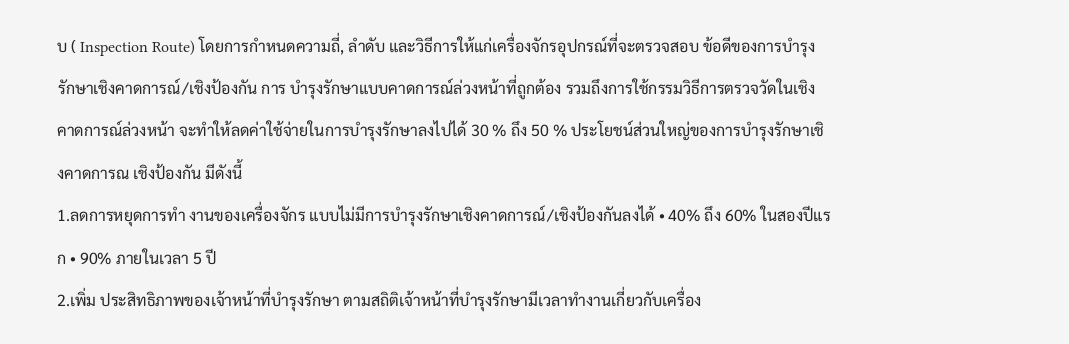บ ( Inspection Route) โดยการกำหนดความถี่, ลำดับ และวิธีการให้แก่เครื่องจักรอุปกรณ์ที่จะตรวจสอบ ข้อดีของการบำรุงรักษาเชิงคาดการณ์/เชิงป้องกัน การ บำรุงรักษาแบบคาดการณ์ล่วงหน้าที่ถูกต้อง รวมถึงการใช้กรรมวิธีการตรวจวัดในเชิงคาดการณ์ล่วงหน้า จะทำให้ลดค่าใช้จ่ายในการบำรุงรักษาลงไปได้ 30 % ถึง 50 % ประโยชน์ส่วนใหญ่ของการบำรุงรักษาเชิงคาดการณ เชิงป้องกัน มีดังนี้
1.ลดการหยุดการทำ งานของเครื่องจักร แบบไม่มีการบำรุงรักษาเชิงคาดการณ์/เชิงป้องกันลงได้ • 40% ถึง 60% ในสองปีแรก • 90% ภายในเวลา 5 ปี
2.เพิ่ม ประสิทธิภาพของเจ้าหน้าที่บำรุงรักษา ตามสถิติเจ้าหน้าที่บำรุงรักษามีเวลาทำงานเกี่ยวกับเครื่อง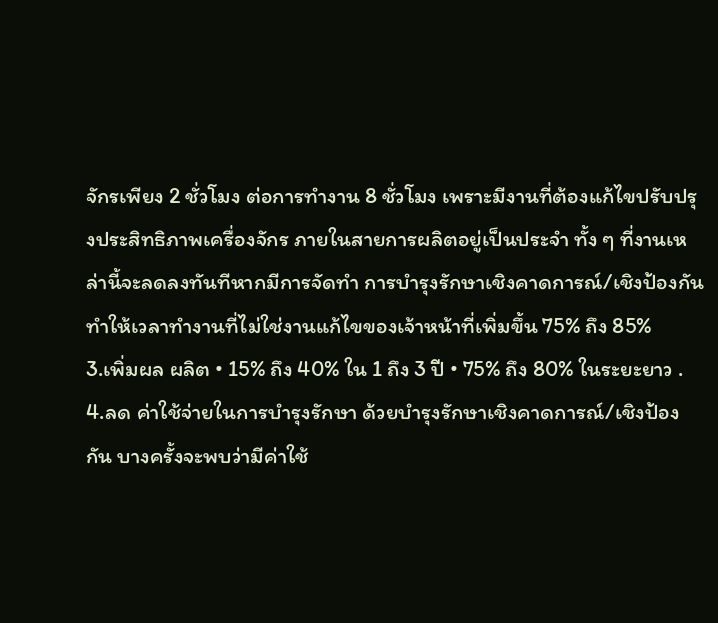จักรเพียง 2 ชั่วโมง ต่อการทำงาน 8 ชั่วโมง เพราะมีงานที่ต้องแก้ไขปรับปรุงประสิทธิภาพเครื่องจักร ภายในสายการผลิตอยู่เป็นประจำ ทั้ง ๆ ที่งานเหล่านี้จะลดลงทันทีหากมีการจัดทำ การบำรุงรักษาเชิงคาดการณ์/เชิงป้องกัน ทำให้เวลาทำงานที่ไม่ใช่งานแก้ไขของเจ้าหน้าที่เพิ่มขึ้น 75% ถึง 85%
3.เพิ่มผล ผลิต • 15% ถึง 40% ใน 1 ถึง 3 ปี • 75% ถึง 80% ในระยะยาว .
4.ลด ค่าใช้จ่ายในการบำรุงรักษา ด้วยบำรุงรักษาเชิงคาดการณ์/เชิงป้องกัน บางครั้งจะพบว่ามีค่าใช้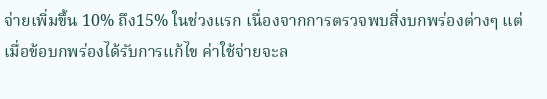จ่ายเพิ่มขึ้น 10% ถึง15% ในช่วงแรก เนื่องจากการตรวจพบสิ่งบกพร่องต่างๆ แต่เมื่อข้อบกพร่องได้รับการแก้ไข ค่าใช้จ่ายจะล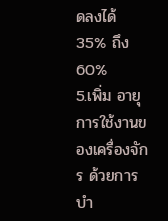ดลงได้ 35% ถึง 60%
5.เพิ่ม อายุการใช้งานของเครื่องจักร ด้วยการบำ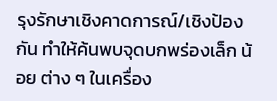รุงรักษาเชิงคาดการณ์/เชิงป้องกัน ทำให้ค้นพบจุดบกพร่องเล็ก น้อย ต่าง ๆ ในเครื่อง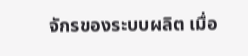จักรของระบบผลิต เมื่อ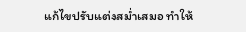แก้ไขปรับแต่งสม่ำเสมอ ทำให้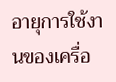อายุการใช้งานของเครื่อ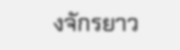งจักรยาว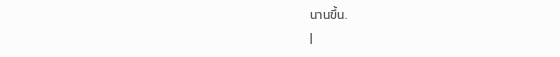นานขึ้น.
|